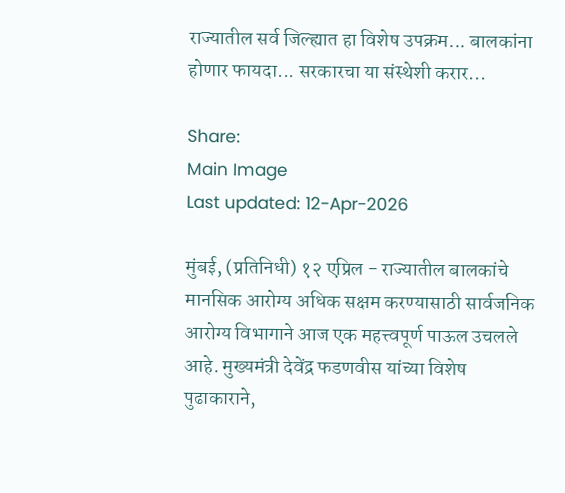राज्यातील सर्व जिल्ह्यात हा विशेष उपक्रम... बालकांना होणार फायदा... सरकारचा या संस्थेशी करार...

Share:
Main Image
Last updated: 12-Apr-2026

मुंबई, (प्रतिनिधी) १२ एप्रिल - राज्यातील बालकांचे मानसिक आरोग्य अधिक सक्षम करण्यासाठी सार्वजनिक आरोग्य विभागाने आज एक महत्त्वपूर्ण पाऊल उचलले आहे. मुख्यमंत्री देवेंद्र फडणवीस यांच्या विशेष पुढाकाराने,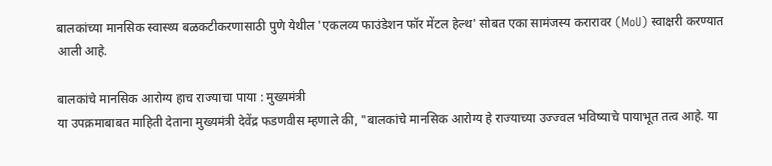बालकांच्या मानसिक स्वास्थ्य बळकटीकरणासाठी पुणे येथील 'एकलव्य फाउंडेशन फॉर मेंटल हेल्थ' सोबत एका सामंजस्य करारावर (MoU) स्वाक्षरी करण्यात आली आहे.

बालकांचे मानसिक आरोग्य हाच राज्याचा पाया : मुख्यमंत्री
या उपक्रमाबाबत माहिती देताना मुख्यमंत्री देवेंद्र फडणवीस म्हणाले की, "बालकांचे मानसिक आरोग्य हे राज्याच्या उज्ज्वल भविष्याचे पायाभूत तत्व आहे. या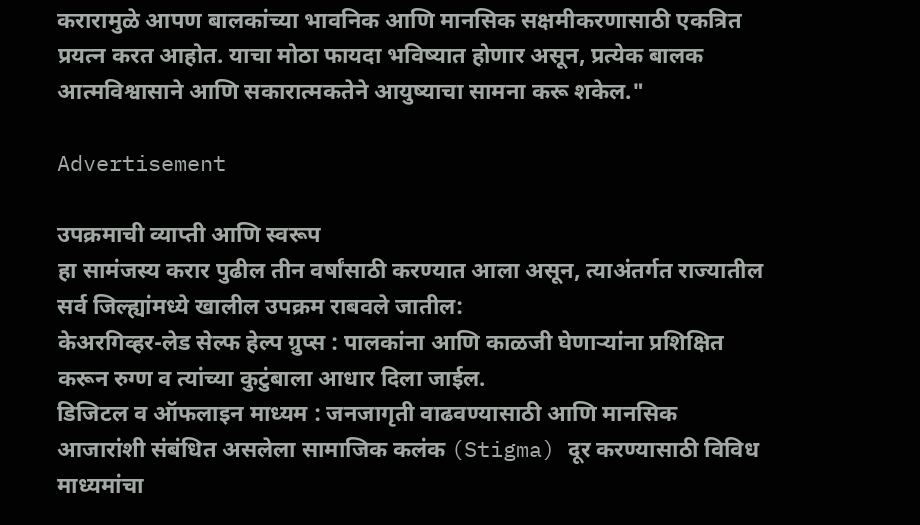करारामुळे आपण बालकांच्या भावनिक आणि मानसिक सक्षमीकरणासाठी एकत्रित प्रयत्न करत आहोत. याचा मोठा फायदा भविष्यात होणार असून, प्रत्येक बालक आत्मविश्वासाने आणि सकारात्मकतेने आयुष्याचा सामना करू शकेल."

Advertisement

उपक्रमाची व्याप्ती आणि स्वरूप
हा सामंजस्य करार पुढील तीन वर्षांसाठी करण्यात आला असून, त्याअंतर्गत राज्यातील सर्व जिल्ह्यांमध्ये खालील उपक्रम राबवले जातील:
केअरगिव्हर-लेड सेल्फ हेल्प ग्रुप्स : पालकांना आणि काळजी घेणाऱ्यांना प्रशिक्षित करून रुग्ण व त्यांच्या कुटुंबाला आधार दिला जाईल.
डिजिटल व ऑफलाइन माध्यम : जनजागृती वाढवण्यासाठी आणि मानसिक आजारांशी संबंधित असलेला सामाजिक कलंक (Stigma) दूर करण्यासाठी विविध माध्यमांचा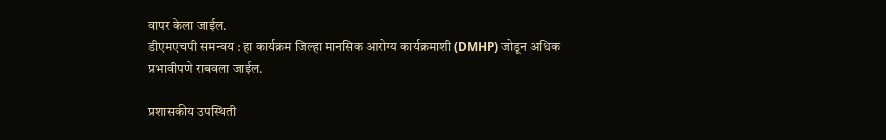वापर केला जाईल.
डीएमएचपी समन्वय : हा कार्यक्रम जिल्हा मानसिक आरोग्य कार्यक्रमाशी (DMHP) जोडून अधिक प्रभावीपणे राबवला जाईल.

प्रशासकीय उपस्थिती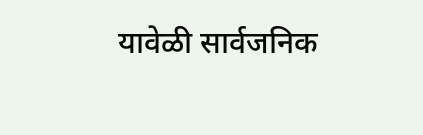यावेळी सार्वजनिक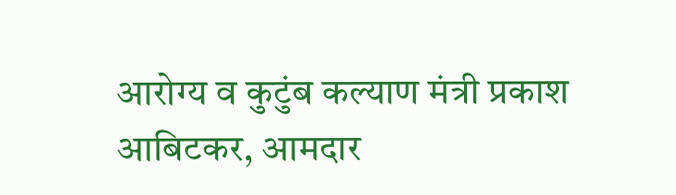आरोग्य व कुटुंब कल्याण मंत्री प्रकाश आबिटकर, आमदार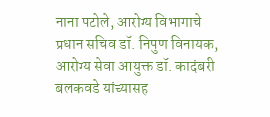नाना पटोले, आरोग्य विभागाचे प्रधान सचिव डॉ. निपुण विनायक, आरोग्य सेवा आयुक्त डॉ. कादंबरी बलकवडे यांच्यासह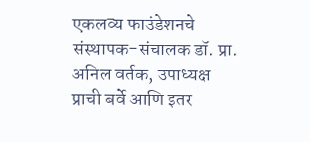एकलव्य फाउंडेशनचे संस्थापक-संचालक डॉ. प्रा. अनिल वर्तक, उपाध्यक्ष प्राची बर्वे आणि इतर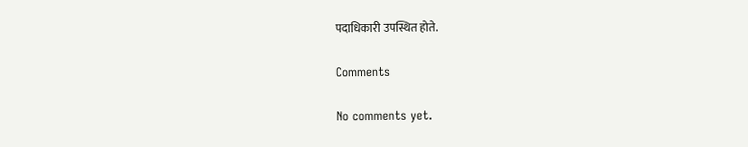पदाधिकारी उपस्थित होते.

Comments

No comments yet.